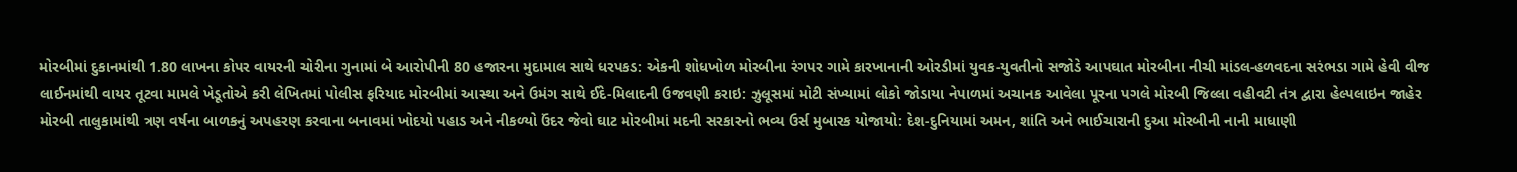મોરબીમાં દુકાનમાંથી 1.80 લાખના કોપર વાયરની ચોરીના ગુનામાં બે આરોપીની 80 હજારના મુદામાલ સાથે ધરપકડ: એકની શોધખોળ મોરબીના રંગપર ગામે કારખાનાની ઓરડીમાં યુવક-યુવતીનો સજોડે આપઘાત મોરબીના નીચી માંડલ-હળવદના સરંભડા ગામે હેવી વીજ લાઈનમાંથી વાયર તૂટવા મામલે ખેડૂતોએ કરી લેખિતમાં પોલીસ ફરિયાદ મોરબીમાં આસ્થા અને ઉમંગ સાથે ઈદે-મિલાદની ઉજવણી કરાઇ: ઝુલૂસમાં મોટી સંખ્યામાં લોકો જોડાયા નેપાળમાં અચાનક આવેલા પૂરના પગલે મોરબી જિલ્લા વહીવટી તંત્ર દ્વારા હેલ્પલાઇન જાહેર મોરબી તાલુકામાંથી ત્રણ વર્ષના બાળકનું અપહરણ કરવાના બનાવમાં ખોદયો પહાડ અને નીકળ્યો ઉંદર જેવો ઘાટ મોરબીમાં મદની સરકારનો ભવ્ય ઉર્સ મુબારક યોજાયો: દેશ-દુનિયામાં અમન, શાંતિ અને ભાઈચારાની દુઆ મોરબીની નાની માધાણી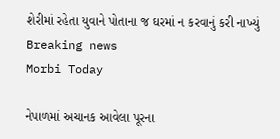શેરીમાં રહેતા યુવાને પોતાના જ ઘરમાં ન કરવાનું કરી નાખ્યું
Breaking news
Morbi Today

નેપાળમાં અચાનક આવેલા પૂરના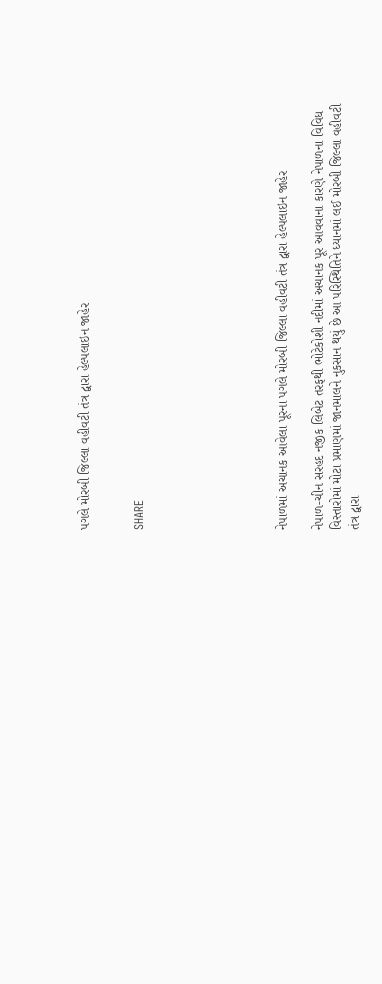પગલે મોરબી જિલ્લા વહીવટી તંત્ર દ્વારા હેલ્પલાઇન જાહેર


SHARE







નેપાળમાં અચાનક આવેલા પૂરના પગલે મોરબી જિલ્લા વહીવટી તંત્ર દ્વારા હેલ્પલાઇન જાહેર

નેપાળ-ચીન સરહદ નજીક લિબેટ તરફથી ભોટેકોશી નદીમાં અચાનક પૂર આવવાના કારણે નેપાળના વિવિધ વિસ્તારોમાં મોટા પ્રમાણમાં જાનમાલને નુકસાન થયું છે આ પરિસ્થિતિને ધ્યાનમાં લઈ મોરબી જિલ્લા વહીવટી તંત્ર દ્વારા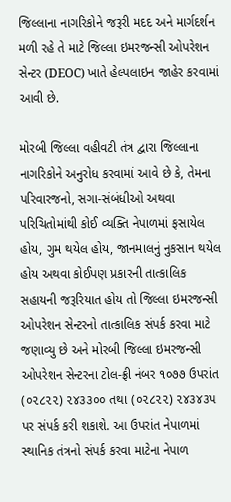જિલ્લાના નાગરિકોને જરૂરી મદદ અને માર્ગદર્શન મળી રહે તે માટે જિલ્લા ઇમરજન્સી ઓપરેશન સેન્ટર (DEOC) ખાતે હેલ્પલાઇન જાહેર કરવામાં આવી છે.

મોરબી જિલ્લા વહીવટી તંત્ર દ્વારા જિલ્લાના નાગરિકોને અનુરોધ કરવામાં આવે છે કે, તેમના પરિવારજનો, સગા-સંબંધીઓ અથવા પરિચિતોમાંથી કોઈ વ્યક્તિ નેપાળમાં ફસાયેલ હોય, ગુમ થયેલ હોય, જાનમાલનું નુકસાન થયેલ હોય અથવા કોઈપણ પ્રકારની તાત્કાલિક સહાયની જરૂરિયાત હોય તો જિલ્લા ઇમરજન્સી ઓપરેશન સેન્ટરનો તાત્કાલિક સંપર્ક કરવા માટે જણાવ્યુ છે અને મોરબી જિલ્લા ઇમરજન્સી ઓપરેશન સેન્ટરના ટોલ-ફ્રી નંબર ૧૦૭૭ ઉપરાંત (૦૨૮૨૨) ૨૪૩૩૦૦ તથા (૦૨૮૨૨) ૨૪૩૪૩૫ પર સંપર્ક કરી શકાશે. આ ઉપરાંત નેપાળમાં સ્થાનિક તંત્રનો સંપર્ક કરવા માટેના નેપાળ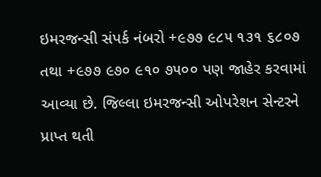ઇમરજન્સી સંપર્ક નંબરો +૯૭૭ ૯૮૫ ૧૩૧ ૬૮૦૭ તથા +૯૭૭ ૯૭૦ ૯૧૦ ૭૫૦૦ પણ જાહેર કરવામાં આવ્યા છે. જિલ્લા ઇમરજન્સી ઓપરેશન સેન્ટરને પ્રાપ્ત થતી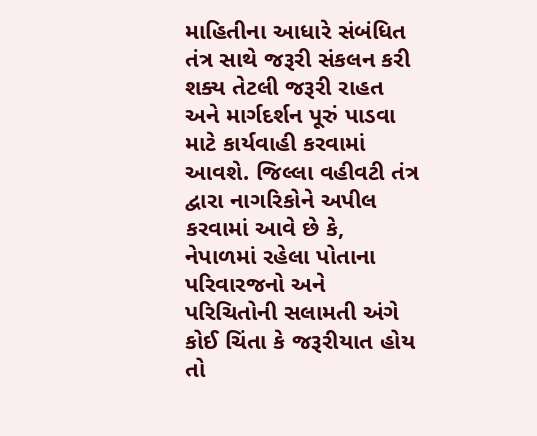માહિતીના આધારે સંબંધિત તંત્ર સાથે જરૂરી સંકલન કરી શક્ય તેટલી જરૂરી રાહત અને માર્ગદર્શન પૂરું પાડવા માટે કાર્યવાહી કરવામાં આવશે. જિલ્લા વહીવટી તંત્ર દ્વારા નાગરિકોને અપીલ કરવામાં આવે છે કે, નેપાળમાં રહેલા પોતાના પરિવારજનો અને પરિચિતોની સલામતી અંગે કોઈ ચિંતા કે જરૂરીયાત હોય તો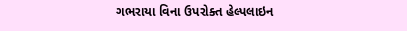ગભરાયા વિના ઉપરોક્ત હેલ્પલાઇન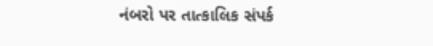નંબરો પર તાત્કાલિક સંપર્ક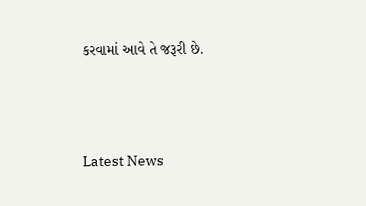કરવામાં આવે તે જરૂરી છે.




Latest News